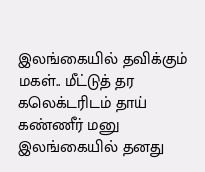இலங்கையில் தவிக்கும் மகள்.. மீட்டுத் தர கலெக்டரிடம் தாய் கண்ணீர் மனு
இலங்கையில் தனது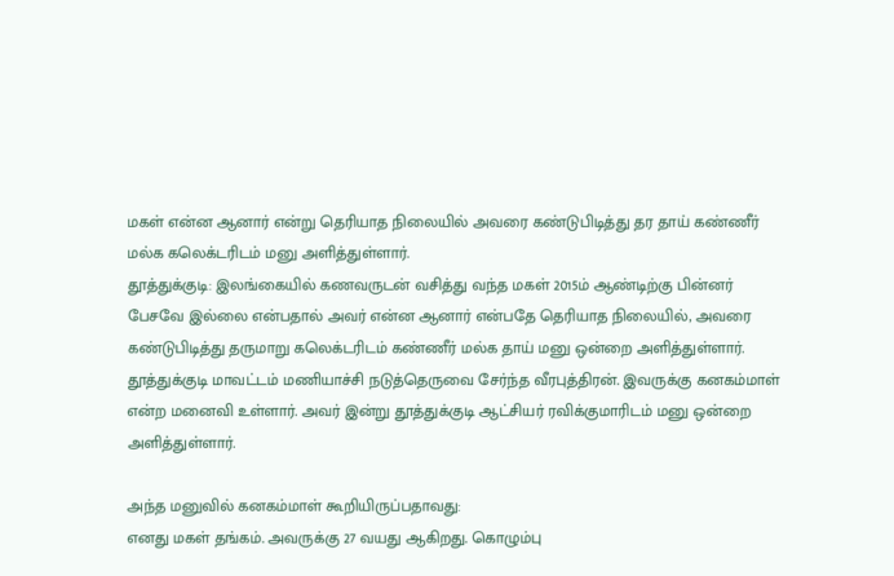மகள் என்ன ஆனார் என்று தெரியாத நிலையில் அவரை கண்டுபிடித்து தர தாய் கண்ணீர் மல்க கலெக்டரிடம் மனு அளித்துள்ளார்.
தூத்துக்குடி: இலங்கையில் கணவருடன் வசித்து வந்த மகள் 2015ம் ஆண்டிற்கு பின்னர் பேசவே இல்லை என்பதால் அவர் என்ன ஆனார் என்பதே தெரியாத நிலையில், அவரை கண்டுபிடித்து தருமாறு கலெக்டரிடம் கண்ணீர் மல்க தாய் மனு ஒன்றை அளித்துள்ளார்.
தூத்துக்குடி மாவட்டம் மணியாச்சி நடுத்தெருவை சேர்ந்த வீரபுத்திரன். இவருக்கு கனகம்மாள் என்ற மனைவி உள்ளார். அவர் இன்று தூத்துக்குடி ஆட்சியர் ரவிக்குமாரிடம் மனு ஒன்றை அளித்துள்ளார்.

அந்த மனுவில் கனகம்மாள் கூறியிருப்பதாவது:
எனது மகள் தங்கம். அவருக்கு 27 வயது ஆகிறது. கொழும்பு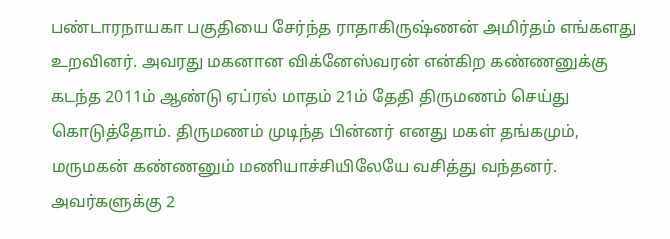பண்டாரநாயகா பகுதியை சேர்ந்த ராதாகிருஷ்ணன் அமிர்தம் எங்களது உறவினர். அவரது மகனான விக்னேஸ்வரன் என்கிற கண்ணனுக்கு கடந்த 2011ம் ஆண்டு ஏப்ரல் மாதம் 21ம் தேதி திருமணம் செய்து கொடுத்தோம். திருமணம் முடிந்த பின்னர் எனது மகள் தங்கமும், மருமகன் கண்ணனும் மணியாச்சியிலேயே வசித்து வந்தனர். அவர்களுக்கு 2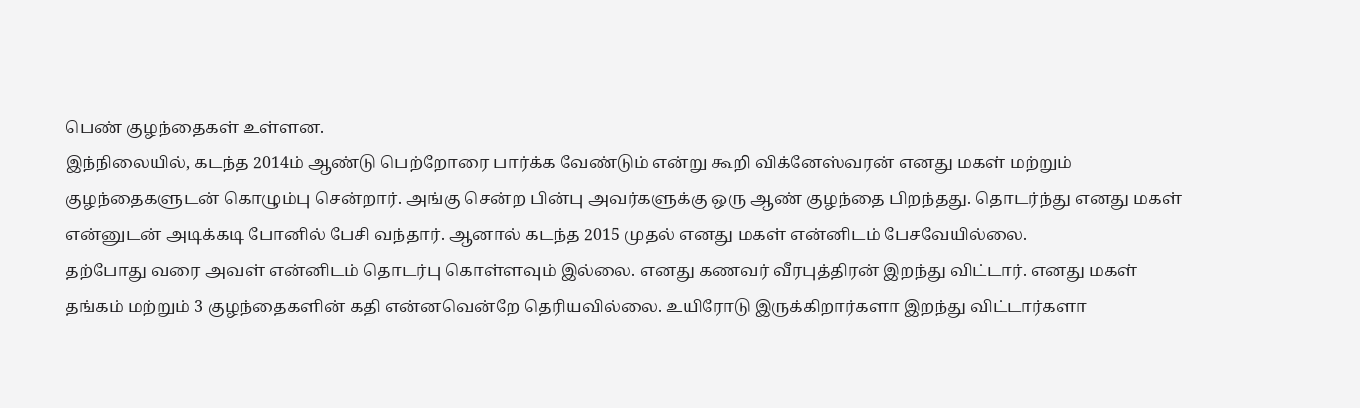பெண் குழந்தைகள் உள்ளன.
இந்நிலையில், கடந்த 2014ம் ஆண்டு பெற்றோரை பார்க்க வேண்டும் என்று கூறி விக்னேஸ்வரன் எனது மகள் மற்றும் குழந்தைகளுடன் கொழும்பு சென்றார். அங்கு சென்ற பின்பு அவர்களுக்கு ஒரு ஆண் குழந்தை பிறந்தது. தொடர்ந்து எனது மகள் என்னுடன் அடிக்கடி போனில் பேசி வந்தார். ஆனால் கடந்த 2015 முதல் எனது மகள் என்னிடம் பேசவேயில்லை.
தற்போது வரை அவள் என்னிடம் தொடர்பு கொள்ளவும் இல்லை. எனது கணவர் வீரபுத்திரன் இறந்து விட்டார். எனது மகள் தங்கம் மற்றும் 3 குழந்தைகளின் கதி என்னவென்றே தெரியவில்லை. உயிரோடு இருக்கிறார்களா இறந்து விட்டார்களா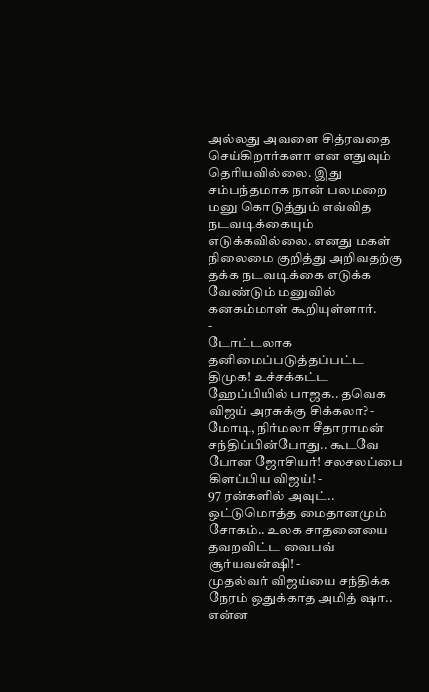அல்லது அவளை சித்ரவதை செய்கிறார்களா என எதுவும் தெரியவில்லை. இது சம்பந்தமாக நான் பலமறை மனு கொடுத்தும் எவ்வித நடவடிக்கையும் எடுக்கவில்லை. எனது மகள் நிலைமை குறித்து அறிவதற்கு தக்க நடவடிக்கை எடுக்க வேண்டும் மனுவில் கனகம்மாள் கூறியுள்ளார்.
-
டோட்டலாக தனிமைப்படுத்தப்பட்ட திமுக! உச்சக்கட்ட ஹேப்பியில் பாஜக.. தவெக விஜய் அரசுக்கு சிக்கலா? -
மோடி, நிர்மலா சீதாராமன் சந்திப்பின்போது.. கூடவே போன ஜோசியர்! சலசலப்பை கிளப்பிய விஜய்! -
97 ரன்களில் அவுட்.. ஒட்டுமொத்த மைதானமும் சோகம்.. உலக சாதனையை தவறவிட்ட வைபவ் சூர்யவன்ஷி! -
முதல்வர் விஜய்யை சந்திக்க நேரம் ஒதுக்காத அமித் ஷா.. என்ன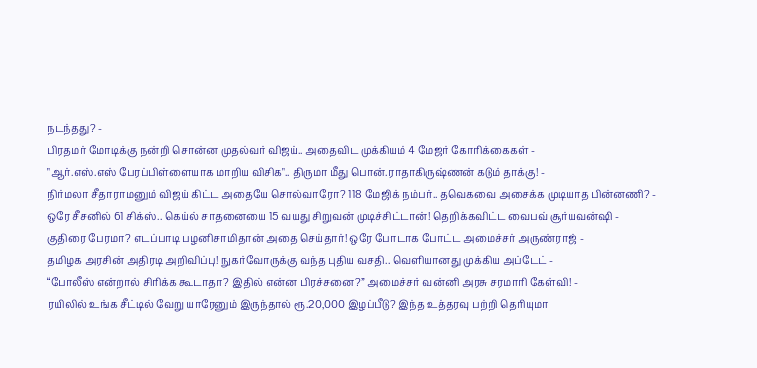நடந்தது? -
பிரதமர் மோடிக்கு நன்றி சொன்ன முதல்வர் விஜய்.. அதைவிட முக்கியம் 4 மேஜர் கோரிக்கைகள் -
"ஆர்.எஸ்.எஸ் பேரப்பிள்ளையாக மாறிய விசிக".. திருமா மீது பொன்.ராதாகிருஷ்ணன் கடும் தாக்கு! -
நிர்மலா சீதாராமனும் விஜய் கிட்ட அதையே சொல்வாரோ? 118 மேஜிக் நம்பர்.. தவெகவை அசைக்க முடியாத பின்னணி? -
ஒரே சீசனில் 61 சிக்ஸ்.. கெய்ல் சாதனையை 15 வயது சிறுவன் முடிச்சிட்டான்! தெறிக்கவிட்ட வைபவ் சூர்யவன்ஷி -
குதிரை பேரமா? எடப்பாடி பழனிசாமிதான் அதை செய்தார்! ஒரே போடாக போட்ட அமைச்சர் அருண்ராஜ் -
தமிழக அரசின் அதிரடி அறிவிப்பு! நுகர்வோருக்கு வந்த புதிய வசதி.. வெளியானது முக்கிய அப்டேட் -
“போலீஸ் என்றால் சிரிக்க கூடாதா? இதில் என்ன பிரச்சனை?” அமைச்சர் வன்னி அரசு சரமாரி கேள்வி! -
ரயிலில் உங்க சீட்டில் வேறு யாரேனும் இருந்தால் ரூ.20,000 இழப்பீடு? இந்த உத்தரவு பற்றி தெரியுமா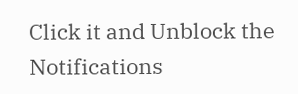Click it and Unblock the Notifications